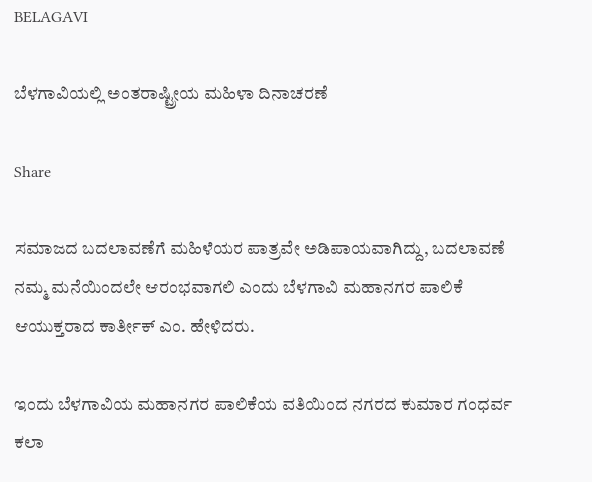BELAGAVI

ಬೆಳಗಾವಿಯಲ್ಲಿ ಅಂತರಾಷ್ಟ್ರೀಯ ಮಹಿಳಾ ದಿನಾಚರಣೆ

Share

ಸಮಾಜದ ಬದಲಾವಣೆಗೆ ಮಹಿಳೆಯರ ಪಾತ್ರವೇ ಅಡಿಪಾಯವಾಗಿದ್ದು, ಬದಲಾವಣೆ ನಮ್ಮ ಮನೆಯಿಂದಲೇ ಆರಂಭವಾಗಲಿ ಎಂದು ಬೆಳಗಾವಿ ಮಹಾನಗರ ಪಾಲಿಕೆ ಆಯುಕ್ತರಾದ ಕಾರ್ತೀಕ್ ಎಂ. ಹೇಳಿದರು.

ಇಂದು ಬೆಳಗಾವಿಯ ಮಹಾನಗರ ಪಾಲಿಕೆಯ ವತಿಯಿಂದ ನಗರದ ಕುಮಾರ ಗಂಧರ್ವ ಕಲಾ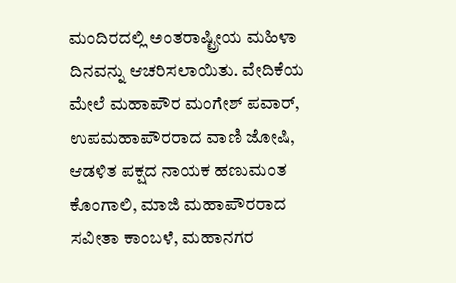ಮಂದಿರದಲ್ಲಿ ಅಂತರಾಷ್ಟ್ರೀಯ ಮಹಿಳಾ ದಿನವನ್ನು ಆಚರಿಸಲಾಯಿತು. ವೇದಿಕೆಯ ಮೇಲೆ ಮಹಾಪೌರ ಮಂಗೇಶ್ ಪವಾರ್, ಉಪಮಹಾಪೌರರಾದ ವಾಣಿ ಜೋಷಿ, ಆಡಳಿತ ಪಕ್ಷದ ನಾಯಕ ಹಣುಮಂತ ಕೊಂಗಾಲಿ, ಮಾಜಿ ಮಹಾಪೌರರಾದ ಸವೀತಾ ಕಾಂಬಳೆ, ಮಹಾನಗರ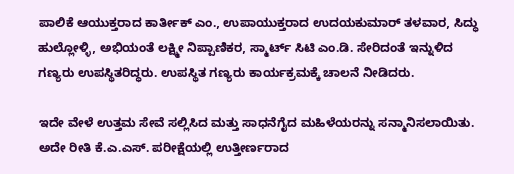ಪಾಲಿಕೆ ಆಯುಕ್ತರಾದ ಕಾರ್ತೀಕ್ ಎಂ., ಉಪಾಯುಕ್ತರಾದ ಉದಯಕುಮಾರ್ ತಳವಾರ, ಸಿದ್ಧು ಹುಲ್ಲೋಳ್ಳಿ, ಅಭಿಯಂತೆ ಲಕ್ಷ್ಮೀ ನಿಪ್ಪಾಣಿಕರ, ಸ್ಮಾರ್ಟ್ ಸಿಟಿ ಎಂ.ಡಿ. ಸೇರಿದಂತೆ ಇನ್ನುಳಿದ ಗಣ್ಯರು ಉಪಸ್ಥಿತರಿದ್ಧರು. ಉಪಸ್ಥಿತ ಗಣ್ಯರು ಕಾರ್ಯಕ್ರಮಕ್ಕೆ ಚಾಲನೆ ನೀಡಿದರು.

ಇದೇ ವೇಳೆ ಉತ್ತಮ ಸೇವೆ ಸಲ್ಲಿಸಿದ ಮತ್ತು ಸಾಧನೆಗೈದ ಮಹಿಳೆಯರನ್ನು ಸನ್ಮಾನಿಸಲಾಯಿತು. ಅದೇ ರೀತಿ ಕೆ.ಎ.ಎಸ್. ಪರೀಕ್ಷೆಯಲ್ಲಿ ಉತ್ತೀರ್ಣರಾದ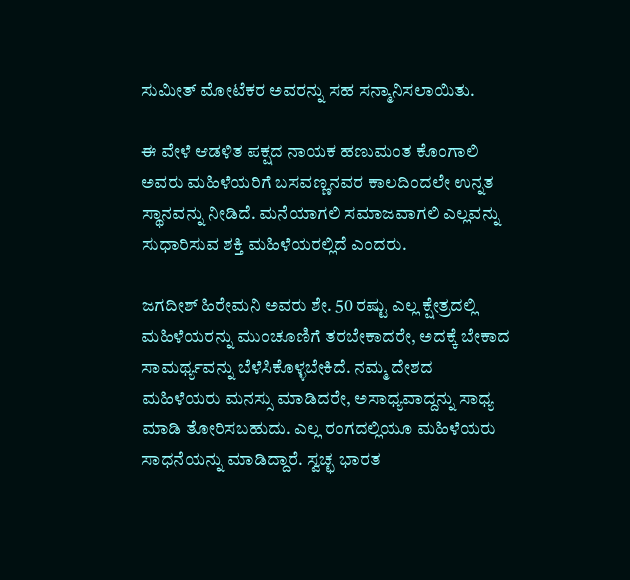ಸುಮೀತ್ ಮೋಟೆಕರ ಅವರನ್ನು ಸಹ ಸನ್ಮಾನಿಸಲಾಯಿತು.

ಈ ವೇಳೆ ಆಡಳಿತ ಪಕ್ಷದ ನಾಯಕ ಹಣುಮಂತ ಕೊಂಗಾಲಿ ಅವರು ಮಹಿಳೆಯರಿಗೆ ಬಸವಣ್ಣನವರ ಕಾಲದಿಂದಲೇ ಉನ್ನತ ಸ್ಥಾನವನ್ನು ನೀಡಿದೆ. ಮನೆಯಾಗಲಿ ಸಮಾಜವಾಗಲಿ ಎಲ್ಲವನ್ನು ಸುಧಾರಿಸುವ ಶಕ್ತಿ ಮಹಿಳೆಯರಲ್ಲಿದೆ ಎಂದರು.

ಜಗದೀಶ್ ಹಿರೇಮನಿ ಅವರು ಶೇ. 50 ರಷ್ಟು ಎಲ್ಲ ಕ್ಷೇತ್ರದಲ್ಲಿ ಮಹಿಳೆಯರನ್ನು ಮುಂಚೂಣಿಗೆ ತರಬೇಕಾದರೇ, ಅದಕ್ಕೆ ಬೇಕಾದ ಸಾಮರ್ಥ್ಯವನ್ನು ಬೆಳೆಸಿಕೊಳ್ಳಬೇಕಿದೆ. ನಮ್ಮ ದೇಶದ ಮಹಿಳೆಯರು ಮನಸ್ಸು ಮಾಡಿದರೇ, ಅಸಾಧ್ಯವಾದ್ದನ್ನು ಸಾಧ್ಯ ಮಾಡಿ ತೋರಿಸಬಹುದು. ಎಲ್ಲ ರಂಗದಲ್ಲಿಯೂ ಮಹಿಳೆಯರು ಸಾಧನೆಯನ್ನು ಮಾಡಿದ್ದಾರೆ. ಸ್ವಚ್ಛ ಭಾರತ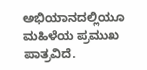ಅಭಿಯಾನದಲ್ಲಿಯೂ ಮಹಿಳೆಯ ಪ್ರಮುಖ ಪಾತ್ರವಿದೆ.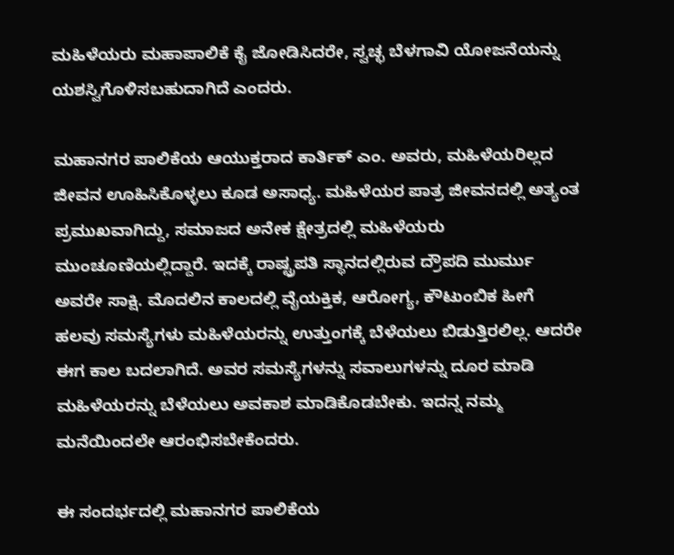ಮಹಿಳೆಯರು ಮಹಾಪಾಲಿಕೆ ಕೈ ಜೋಡಿಸಿದರೇ, ಸ್ವಚ್ಛ ಬೆಳಗಾವಿ ಯೋಜನೆಯನ್ನು ಯಶಸ್ವಿಗೊಳಿಸಬಹುದಾಗಿದೆ ಎಂದರು.

ಮಹಾನಗರ ಪಾಲಿಕೆಯ ಆಯುಕ್ತರಾದ ಕಾರ್ತಿಕ್ ಎಂ. ಅವರು, ಮಹಿಳೆಯರಿಲ್ಲದ ಜೀವನ ಊಹಿಸಿಕೊಳ್ಳಲು ಕೂಡ ಅಸಾಧ್ಯ. ಮಹಿಳೆಯರ ಪಾತ್ರ ಜೀವನದಲ್ಲಿ ಅತ್ಯಂತ ಪ್ರಮುಖವಾಗಿದ್ದು, ಸಮಾಜದ ಅನೇಕ ಕ್ಷೇತ್ರದಲ್ಲಿ ಮಹಿಳೆಯರು ಮುಂಚೂಣಿಯಲ್ಲಿದ್ದಾರೆ. ಇದಕ್ಕೆ ರಾಷ್ಟ್ರಪತಿ ಸ್ಥಾನದಲ್ಲಿರುವ ದ್ರೌಪದಿ ಮುರ್ಮು ಅವರೇ ಸಾಕ್ಷಿ. ಮೊದಲಿನ ಕಾಲದಲ್ಲಿ ವೈಯಕ್ತಿಕ, ಆರೋಗ್ಯ, ಕೌಟುಂಬಿಕ ಹೀಗೆ ಹಲವು ಸಮಸ್ಯೆಗಳು ಮಹಿಳೆಯರನ್ನು ಉತ್ತುಂಗಕ್ಕೆ ಬೆಳೆಯಲು ಬಿಡುತ್ತಿರಲಿಲ್ಲ. ಆದರೇ ಈಗ ಕಾಲ ಬದಲಾಗಿದೆ. ಅವರ ಸಮಸ್ಯೆಗಳನ್ನು ಸವಾಲುಗಳನ್ನು ದೂರ ಮಾಡಿ ಮಹಿಳೆಯರನ್ನು ಬೆಳೆಯಲು ಅವಕಾಶ ಮಾಡಿಕೊಡಬೇಕು. ಇದನ್ನ ನಮ್ಮ ಮನೆಯಿಂದಲೇ ಆರಂಭಿಸಬೇಕೆಂದರು.

ಈ ಸಂದರ್ಭದಲ್ಲಿ ಮಹಾನಗರ ಪಾಲಿಕೆಯ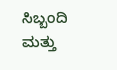ಸಿಬ್ಬಂದಿ ಮತ್ತು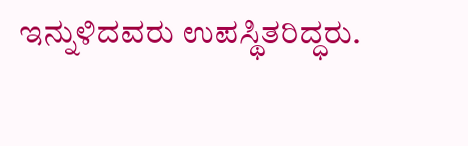ಇನ್ನುಳಿದವರು ಉಪಸ್ಥಿತರಿದ್ಧರು.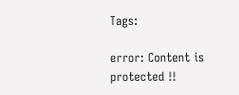Tags:

error: Content is protected !!